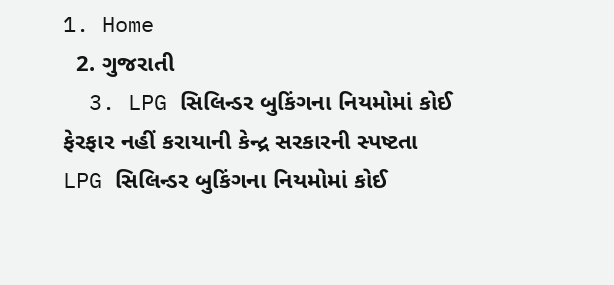1. Home
  2. ગુજરાતી
  3. LPG સિલિન્ડર બુકિંગના નિયમોમાં કોઈ ફેરફાર નહીં કરાયાની કેન્દ્ર સરકારની સ્પષ્ટતા
LPG સિલિન્ડર બુકિંગના નિયમોમાં કોઈ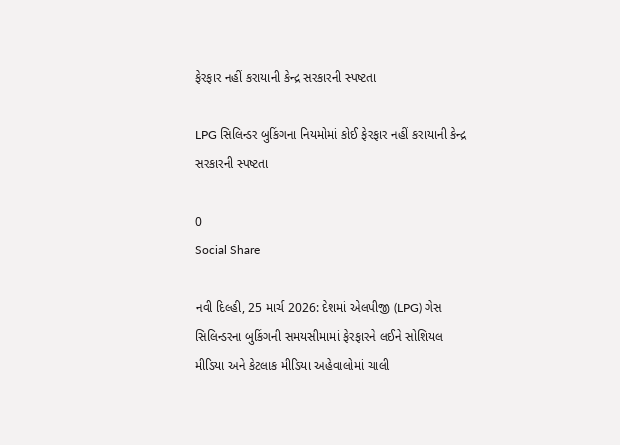ફેરફાર નહીં કરાયાની કેન્દ્ર સરકારની સ્પષ્ટતા

LPG સિલિન્ડર બુકિંગના નિયમોમાં કોઈ ફેરફાર નહીં કરાયાની કેન્દ્ર સરકારની સ્પષ્ટતા

0
Social Share

નવી દિલ્હી, 25 માર્ચ 2026: દેશમાં એલપીજી (LPG) ગેસ સિલિન્ડરના બુકિંગની સમયસીમામાં ફેરફારને લઈને સોશિયલ મીડિયા અને કેટલાક મીડિયા અહેવાલોમાં ચાલી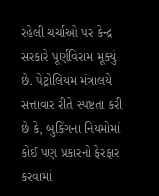રહેલી ચર્ચાઓ પર કેન્દ્ર સરકારે પૂર્ણવિરામ મૂક્યું છે. પેટ્રોલિયમ મંત્રાલયે સત્તાવાર રીતે સ્પષ્ટતા કરી છે કે, બુકિંગના નિયમોમાં કોઈ પણ પ્રકારનો ફેરફાર કરવામાં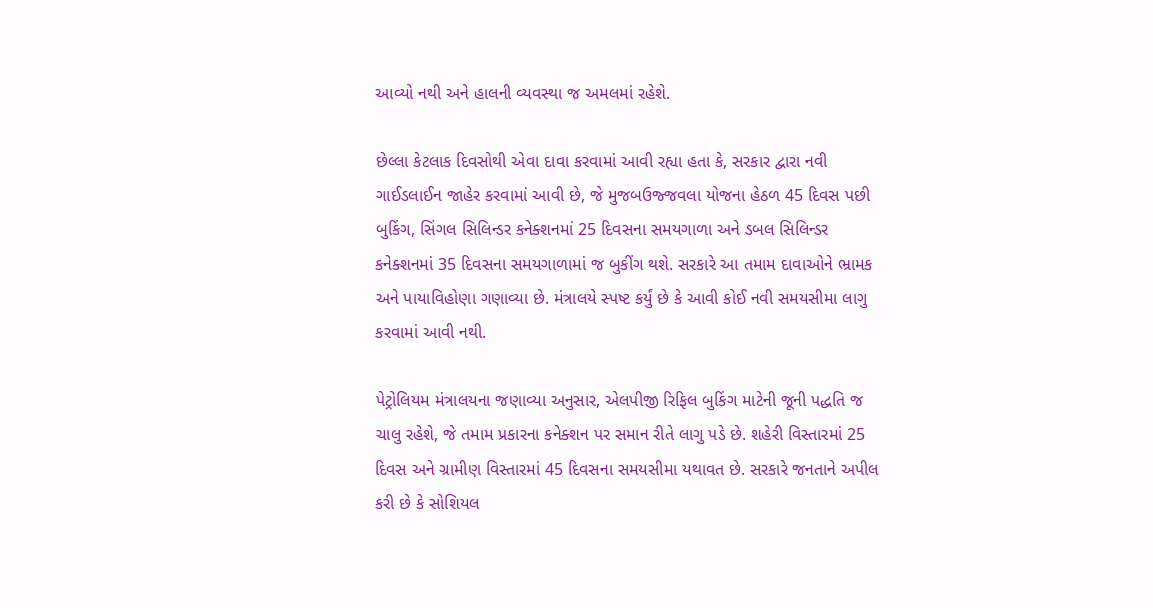આવ્યો નથી અને હાલની વ્યવસ્થા જ અમલમાં રહેશે.

છેલ્લા કેટલાક દિવસોથી એવા દાવા કરવામાં આવી રહ્યા હતા કે, સરકાર દ્વારા નવી ગાઈડલાઈન જાહેર કરવામાં આવી છે, જે મુજબઉજ્જવલા યોજના હેઠળ 45 દિવસ પછી બુકિંગ, સિંગલ સિલિન્ડર કનેક્શનમાં 25 દિવસના સમયગાળા અને ડબલ સિલિન્ડર કનેક્શનમાં 35 દિવસના સમયગાળામાં જ બુકીંગ થશે. સરકારે આ તમામ દાવાઓને ભ્રામક અને પાયાવિહોણા ગણાવ્યા છે. મંત્રાલયે સ્પષ્ટ કર્યું છે કે આવી કોઈ નવી સમયસીમા લાગુ કરવામાં આવી નથી.

પેટ્રોલિયમ મંત્રાલયના જણાવ્યા અનુસાર, એલપીજી રિફિલ બુકિંગ માટેની જૂની પદ્ધતિ જ ચાલુ રહેશે, જે તમામ પ્રકારના કનેક્શન પર સમાન રીતે લાગુ પડે છે. શહેરી વિસ્તારમાં 25 દિવસ અને ગ્રામીણ વિસ્તારમાં 45 દિવસના સમયસીમા યથાવત છે. સરકારે જનતાને અપીલ કરી છે કે સોશિયલ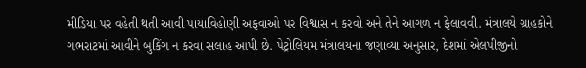મીડિયા પર વહેતી થતી આવી પાયાવિહોણી અફવાઓ પર વિશ્વાસ ન કરવો અને તેને આગળ ન ફેલાવવી. મંત્રાલયે ગ્રાહકોને ગભરાટમાં આવીને બુકિંગ ન કરવા સલાહ આપી છે. પેટ્રોલિયમ મંત્રાલયના જણાવ્યા અનુસાર, દેશમાં એલપીજીનો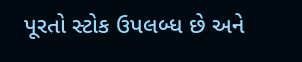પૂરતો સ્ટોક ઉપલબ્ધ છે અને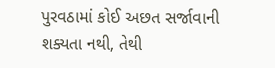પુરવઠામાં કોઈ અછત સર્જાવાની શક્યતા નથી, તેથી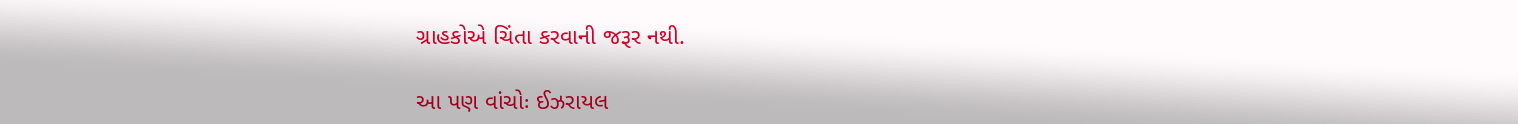ગ્રાહકોએ ચિંતા કરવાની જરૂર નથી.

આ પણ વાંચોઃ ઈઝરાયલ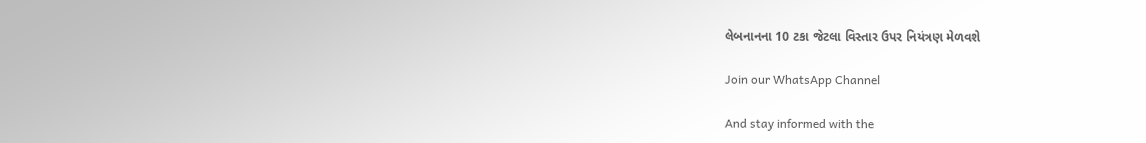લેબનાનના 10 ટકા જેટલા વિસ્તાર ઉપર નિયંત્રણ મેળવશે

Join our WhatsApp Channel

And stay informed with the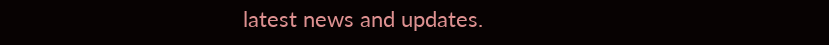latest news and updates.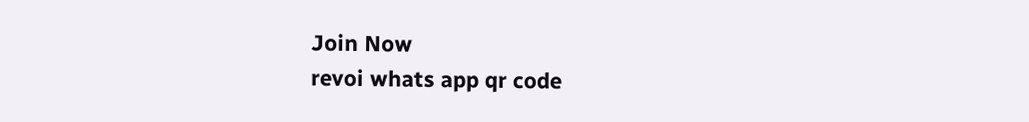Join Now
revoi whats app qr code